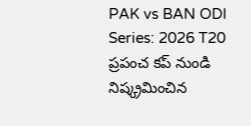PAK vs BAN ODI Series: 2026 T20 ప్రపంచ కప్ నుండి నిష్క్రమించిన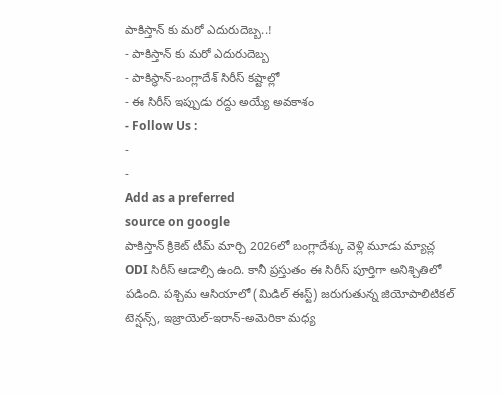పాకిస్తాన్ కు మరో ఎదురుదెబ్బ..!
- పాకిస్తాన్ కు మరో ఎదురుదెబ్బ
- పాకిస్థాన్-బంగ్లాదేశ్ సిరీస్ కష్టాల్లో
- ఈ సిరీస్ ఇప్పుడు రద్దు అయ్యే అవకాశం
- Follow Us :
-
-
Add as a preferred
source on google
పాకిస్తాన్ క్రికెట్ టీమ్ మార్చి 2026లో బంగ్లాదేశ్కు వెళ్లి మూడు మ్యాచ్ల ODI సిరీస్ ఆడాల్సి ఉంది. కానీ ప్రస్తుతం ఈ సిరీస్ పూర్తిగా అనిశ్చితిలో పడింది. పశ్చిమ ఆసియాలో (మిడిల్ ఈస్ట్) జరుగుతున్న జియోపాలిటికల్ టెన్షన్స్, ఇజ్రాయెల్-ఇరాన్-అమెరికా మధ్య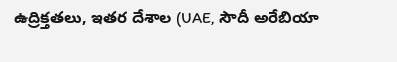ఉద్రిక్తతలు, ఇతర దేశాల (UAE, సౌదీ అరేబియా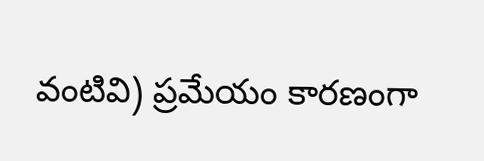వంటివి) ప్రమేయం కారణంగా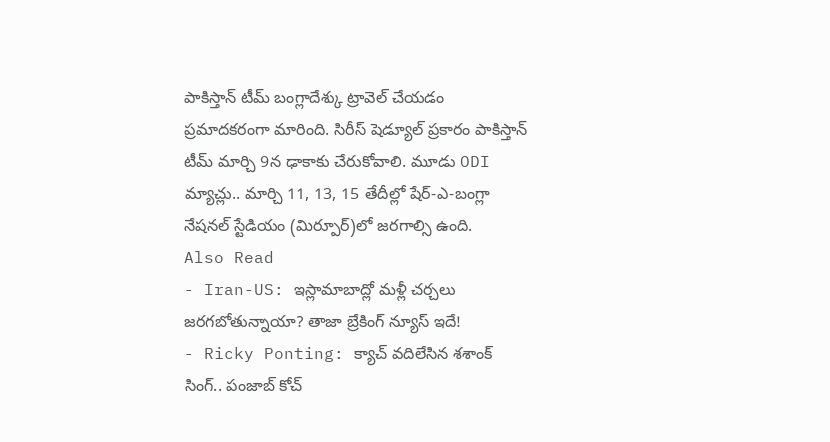పాకిస్తాన్ టీమ్ బంగ్లాదేశ్కు ట్రావెల్ చేయడం ప్రమాదకరంగా మారింది. సిరీస్ షెడ్యూల్ ప్రకారం పాకిస్తాన్ టీమ్ మార్చి 9న ఢాకాకు చేరుకోవాలి. మూడు ODI మ్యాచ్లు.. మార్చి 11, 13, 15 తేదీల్లో షేర్-ఎ-బంగ్లా నేషనల్ స్టేడియం (మిర్పూర్)లో జరగాల్సి ఉంది.
Also Read
- Iran-US: ఇస్లామాబాద్లో మళ్లీ చర్చలు జరగబోతున్నాయా? తాజా బ్రేకింగ్ న్యూస్ ఇదే!
- Ricky Ponting: క్యాచ్ వదిలేసిన శశాంక్ సింగ్.. పంజాబ్ కోచ్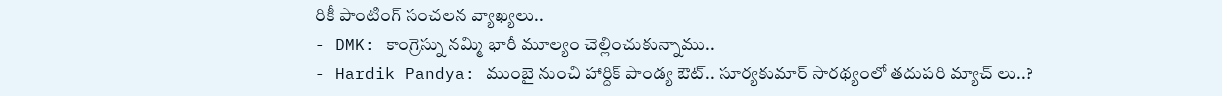రికీ పాంటింగ్ సంచలన వ్యాఖ్యలు..
- DMK: కాంగ్రెస్ను నమ్మి భారీ మూల్యం చెల్లించుకున్నాము..
- Hardik Pandya: ముంబై నుంచి హార్దిక్ పాండ్య ఔట్.. సూర్యకుమార్ సారథ్యంలో తదుపరి మ్యాచ్ లు..?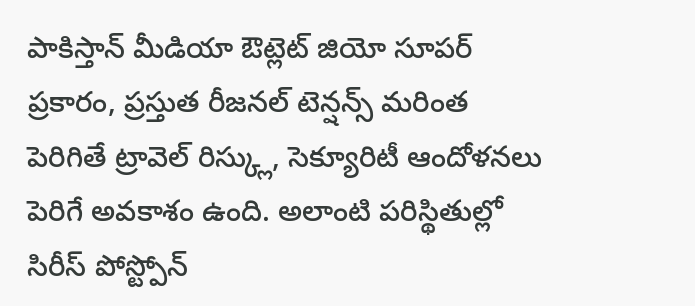పాకిస్తాన్ మీడియా ఔట్లెట్ జియో సూపర్ ప్రకారం, ప్రస్తుత రీజనల్ టెన్షన్స్ మరింత పెరిగితే ట్రావెల్ రిస్క్లు, సెక్యూరిటీ ఆందోళనలు పెరిగే అవకాశం ఉంది. అలాంటి పరిస్థితుల్లో సిరీస్ పోస్ట్పోన్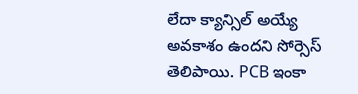లేదా క్యాన్సిల్ అయ్యే అవకాశం ఉందని సోర్సెస్ తెలిపాయి. PCB ఇంకా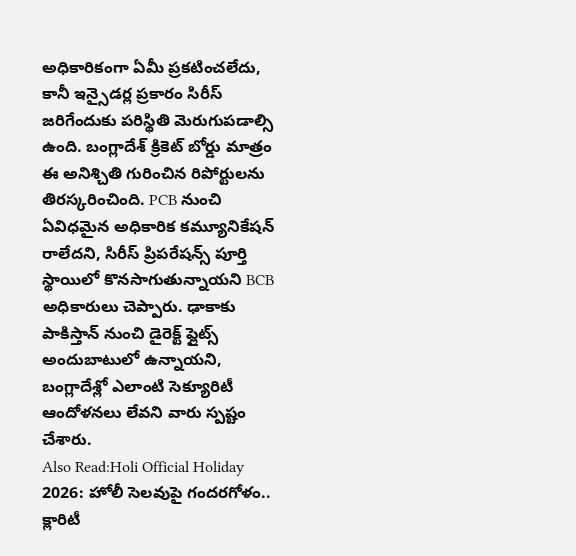అధికారికంగా ఏమీ ప్రకటించలేదు, కానీ ఇన్సైడర్ల ప్రకారం సిరీస్ జరిగేందుకు పరిస్థితి మెరుగుపడాల్సి ఉంది. బంగ్లాదేశ్ క్రికెట్ బోర్డు మాత్రం ఈ అనిశ్చితి గురించిన రిపోర్టులను తిరస్కరించింది. PCB నుంచి ఏవిధమైన అధికారిక కమ్యూనికేషన్ రాలేదని, సిరీస్ ప్రిపరేషన్స్ పూర్తి స్థాయిలో కొనసాగుతున్నాయని BCB అధికారులు చెప్పారు. ఢాకాకు పాకిస్తాన్ నుంచి డైరెక్ట్ ఫ్లైట్స్ అందుబాటులో ఉన్నాయని, బంగ్లాదేశ్లో ఎలాంటి సెక్యూరిటీ ఆందోళనలు లేవని వారు స్పష్టం చేశారు.
Also Read:Holi Official Holiday 2026: హోలీ సెలవుపై గందరగోళం.. క్లారిటీ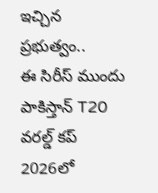ఇచ్చిన ప్రభుత్వం..
ఈ సిరీస్ ముందు పాకిస్తాన్ T20 వరల్డ్ కప్ 2026లో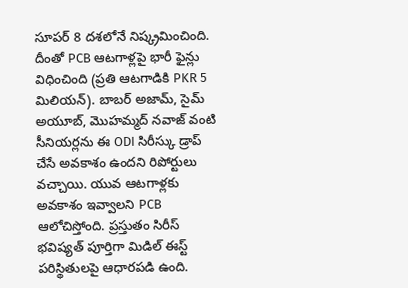సూపర్ 8 దశలోనే నిష్క్రమించింది. దీంతో PCB ఆటగాళ్లపై భారీ ఫైన్లు విధించింది (ప్రతి ఆటగాడికి PKR 5 మిలియన్). బాబర్ అజామ్, సైమ్ అయూబ్, మొహమ్మద్ నవాజ్ వంటి సీనియర్లను ఈ ODI సిరీస్కు డ్రాప్ చేసే అవకాశం ఉందని రిపోర్టులు వచ్చాయి. యువ ఆటగాళ్లకు అవకాశం ఇవ్వాలని PCB ఆలోచిస్తోంది. ప్రస్తుతం సిరీస్ భవిష్యత్ పూర్తిగా మిడిల్ ఈస్ట్ పరిస్థితులపై ఆధారపడి ఉంది.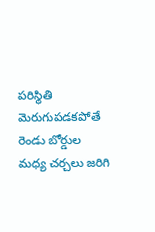పరిస్థితి మెరుగుపడకపోతే రెండు బోర్డుల మధ్య చర్చలు జరిగి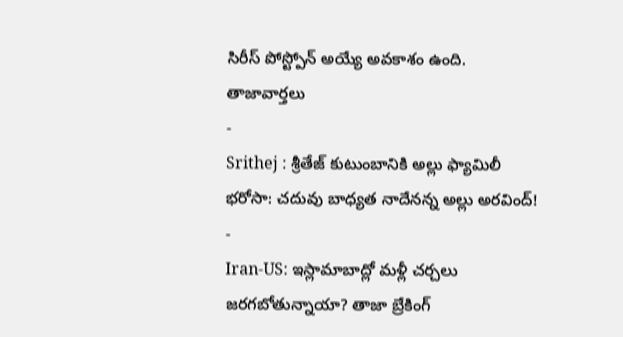సిరీస్ పోస్ట్పోన్ అయ్యే అవకాశం ఉంది.
తాజావార్తలు
-
Srithej : శ్రీతేజ్ కుటుంబానికి అల్లు ఫ్యామిలీ భరోసా: చదువు బాధ్యత నాదేనన్న అల్లు అరవింద్!
-
Iran-US: ఇస్లామాబాద్లో మళ్లీ చర్చలు జరగబోతున్నాయా? తాజా బ్రేకింగ్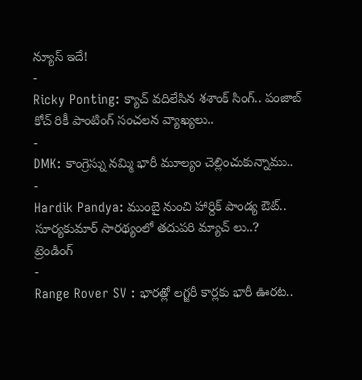న్యూస్ ఇదే!
-
Ricky Ponting: క్యాచ్ వదిలేసిన శశాంక్ సింగ్.. పంజాబ్ కోచ్ రికీ పాంటింగ్ సంచలన వ్యాఖ్యలు..
-
DMK: కాంగ్రెస్ను నమ్మి భారీ మూల్యం చెల్లించుకున్నాము..
-
Hardik Pandya: ముంబై నుంచి హార్దిక్ పాండ్య ఔట్.. సూర్యకుమార్ సారథ్యంలో తదుపరి మ్యాచ్ లు..?
ట్రెండింగ్
-
Range Rover SV : భారత్లో లగ్జరీ కార్లకు భారీ ఊరట..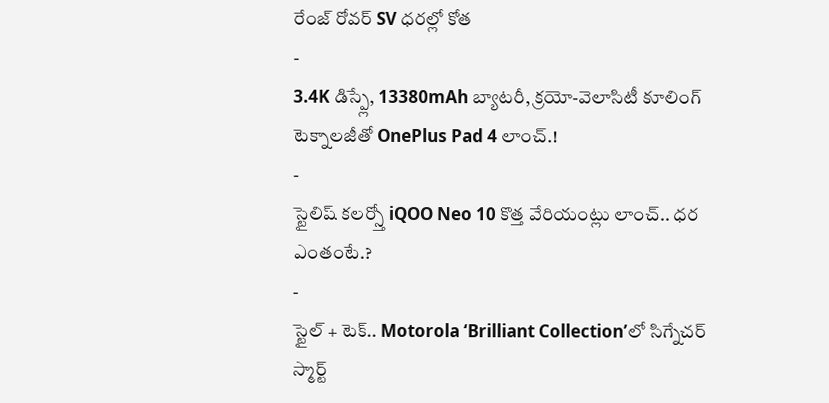రేంజ్ రోవర్ SV ధరల్లో కోత
-
3.4K డిస్ప్లే, 13380mAh బ్యాటరీ, క్రయో-వెలాసిటీ కూలింగ్ టెక్నాలజీతో OnePlus Pad 4 లాంచ్.!
-
స్టైలిష్ కలర్స్తో iQOO Neo 10 కొత్త వేరియంట్లు లాంచ్.. ధర ఎంతంటే.?
-
స్టైల్ + టెక్.. Motorola ‘Brilliant Collection’లో సిగ్నేచర్ స్మార్ట్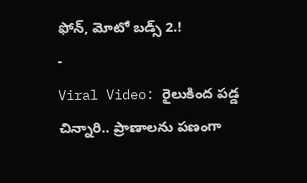ఫోన్, మోటో బడ్స్ 2.!
-
Viral Video: రైలుకింద పడ్డ చిన్నారి.. ప్రాణాలను పణంగా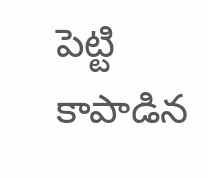పెట్టి కాపాడిన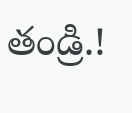తండ్రి.!